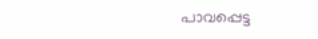പാവപ്പെട്ട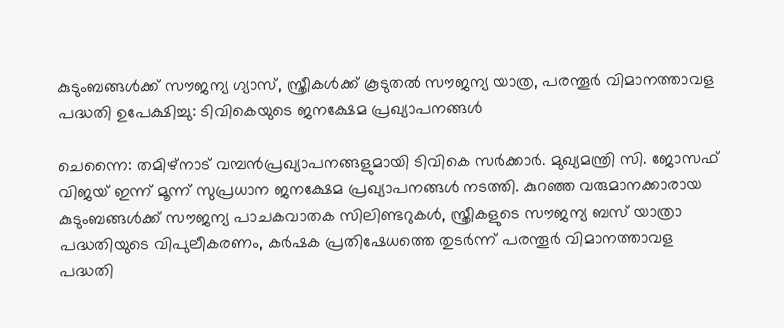കുടുംബങ്ങൾക്ക് സൗജന്യ ഗ്യാസ്, സ്ത്രീകൾക്ക് കൂടുതൽ സൗജന്യ യാത്ര, പരന്തൂർ വിമാനത്താവള പദ്ധതി ഉപേക്ഷിച്ചു: ടിവികെയുടെ ജനക്ഷേമ പ്രഖ്യാപനങ്ങൾ

ചെന്നൈ: തമിഴ്നാട് വമ്പൻപ്രഖ്യാപനങ്ങളുമായി ടിവികെ സർക്കാർ. മുഖ്യമന്ത്രി സി. ജോസഫ് വിജയ് ഇന്ന് മൂന്ന് സുപ്രധാന ജനക്ഷേമ പ്രഖ്യാപനങ്ങൾ നടത്തി. കുറഞ്ഞ വരുമാനക്കാരായ കുടുംബങ്ങൾക്ക് സൗജന്യ പാചകവാതക സിലിണ്ടറുകൾ, സ്ത്രീകളുടെ സൗജന്യ ബസ് യാത്രാ പദ്ധതിയുടെ വിപുലീകരണം, കർഷക പ്രതിഷേധത്തെ തുടർന്ന് പരന്തൂർ വിമാനത്താവള പദ്ധതി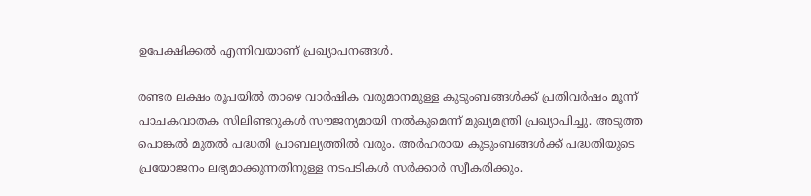ഉപേക്ഷിക്കൽ എന്നിവയാണ് പ്രഖ്യാപനങ്ങൾ.

രണ്ടര ലക്ഷം രൂപയിൽ താഴെ വാർഷിക വരുമാനമുള്ള കുടുംബങ്ങൾക്ക് പ്രതിവർഷം മൂന്ന് പാചകവാതക സിലിണ്ടറുകൾ സൗജന്യമായി നൽകുമെന്ന് മുഖ്യമന്ത്രി പ്രഖ്യാപിച്ചു. അടുത്ത പൊങ്കൽ മുതൽ പദ്ധതി പ്രാബല്യത്തിൽ വരും. അർഹരായ കുടുംബങ്ങൾക്ക് പദ്ധതിയുടെ പ്രയോജനം ലഭ്യമാക്കുന്നതിനുള്ള നടപടികൾ സർക്കാർ സ്വീകരിക്കും.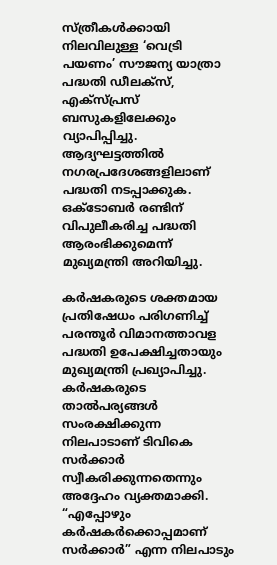സ്ത്രീകൾക്കായി നിലവിലുള്ള ‘വെട്രി പയണം’ സൗജന്യ യാത്രാ പദ്ധതി ഡീലക്സ്, എക്സ്പ്രസ് ബസുകളിലേക്കും വ്യാപിപ്പിച്ചു. ആദ്യഘട്ടത്തിൽ നഗരപ്രദേശങ്ങളിലാണ് പദ്ധതി നടപ്പാക്കുക. ഒക്ടോബർ രണ്ടിന് വിപുലീകരിച്ച പദ്ധതി ആരംഭിക്കുമെന്ന് മുഖ്യമന്ത്രി അറിയിച്ചു.

കർഷകരുടെ ശക്തമായ പ്രതിഷേധം പരിഗണിച്ച് പരന്തൂർ വിമാനത്താവള പദ്ധതി ഉപേക്ഷിച്ചതായും മുഖ്യമന്ത്രി പ്രഖ്യാപിച്ചു. കർഷകരുടെ താൽപര്യങ്ങൾ സംരക്ഷിക്കുന്ന നിലപാടാണ് ടിവികെ സർക്കാർ സ്വീകരിക്കുന്നതെന്നും അദ്ദേഹം വ്യക്തമാക്കി. “എപ്പോഴും കർഷകർക്കൊപ്പമാണ് സർക്കാർ” എന്ന നിലപാടും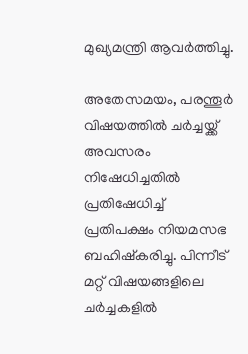മുഖ്യമന്ത്രി ആവർത്തിച്ചു.

അതേസമയം, പരന്തൂർ വിഷയത്തിൽ ചർച്ചയ്ക്ക് അവസരം നിഷേധിച്ചതിൽ പ്രതിഷേധിച്ച് പ്രതിപക്ഷം നിയമസഭ ബഹിഷ്‌കരിച്ചു. പിന്നീട് മറ്റ് വിഷയങ്ങളിലെ ചർച്ചകളിൽ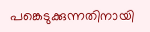പങ്കെടുക്കുന്നതിനായി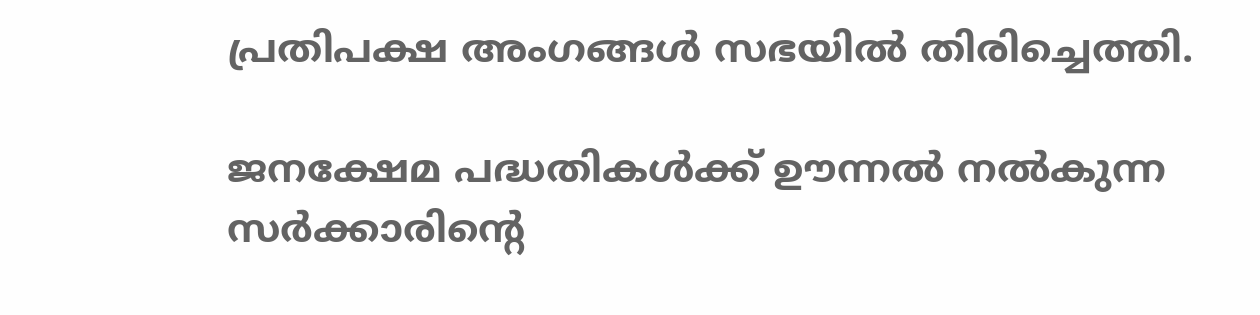പ്രതിപക്ഷ അംഗങ്ങൾ സഭയിൽ തിരിച്ചെത്തി.

ജനക്ഷേമ പദ്ധതികൾക്ക് ഊന്നൽ നൽകുന്ന സർക്കാരിന്‍റെ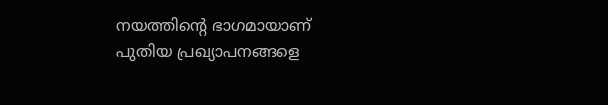നയത്തിന്‍റെ ഭാഗമായാണ് പുതിയ പ്രഖ്യാപനങ്ങളെ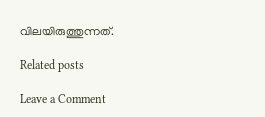വിലയിരുത്തുന്നത്.

Related posts

Leave a Comment